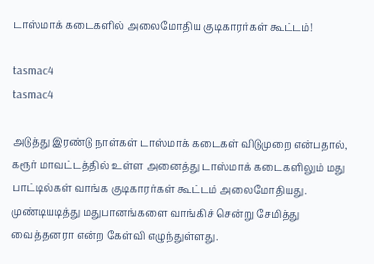டாஸ்மாக் கடைகளில் அலைமோதிய குடிகாரர்கள் கூட்டம்!

tasmac4
tasmac4

அடுத்து இரண்டு நாள்கள் டாஸ்மாக் கடைகள் விடுமுறை என்பதால், கரூர் மாவட்டத்தில் உள்ள அனைத்து டாஸ்மாக் கடைகளிலும் மது பாட்டில்கள் வாங்க குடிகாரர்கள் கூட்டம் அலைமோதியது. முண்டியடித்து மதுபானங்களை வாங்கிச் சென்று சேமித்து வைத்தனரா என்ற கேள்வி எழுந்துள்ளது.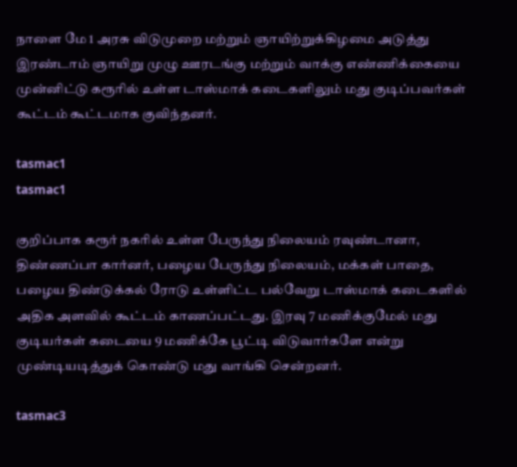நாளை மே 1 அரசு விடுமுறை மற்றும் ஞாயிற்றுக்கிழமை அடுத்து இரண்டாம் ஞாயிறு முழு ஊரடங்கு மற்றும் வாக்கு எண்ணிக்கையை முன்னிட்டு கரூரில் உள்ள டாஸ்மாக் கடைகளிலும் மது குடிப்பவர்கள் கூட்டம் கூட்டமாக குவிந்தனர்.

tasmac1
tasmac1

குறிப்பாக கரூர் நகரில் உள்ள பேருந்து நிலையம் ரவுண்டானா, திண்ணப்பா கார்னர், பழைய பேருந்து நிலையம், மக்கள் பாதை, பழைய திண்டுக்கல் ரோடு உள்ளிட்ட பல்வேறு டாஸ்மாக் கடைகளில் அதிக அளவில் கூட்டம் காணப்பட்டது. இரவு 7 மணிக்குமேல் மது குடியர்கள் கடையை 9 மணிக்கே பூட்டி விடுவார்களே என்று முண்டியடித்துக் கொண்டு மது வாங்கி சென்றனர்.

tasmac3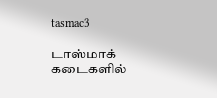tasmac3

டாஸ்மாக் கடைகளில்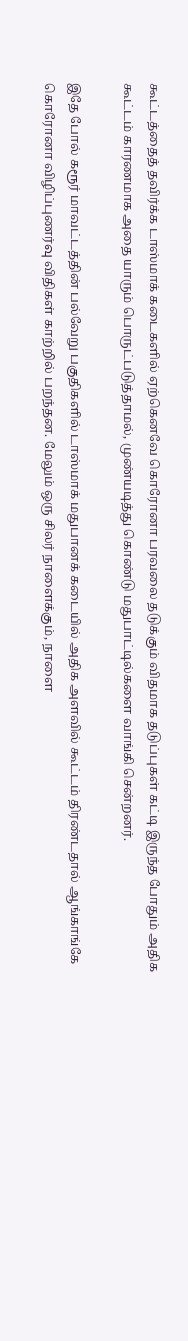கூட்டத்தைத் தவிர்க்க டாஸ்மாக் கடைகளில் ஏற்கெனவே கொரோனா பரவலை தடுக்கும் விதமாக தடுப்புகள் கட்டி இருந்த போதும் அதிக கூட்டம் காரணமாக அதை யாரும் பொருட்படுத்தாமல், முண்யடித்து கொண்டு மதுபாட்டில்களை வாங்கி சென்றனர்.

இதே போல் கரூர் மாவட்டத்தின் பல்வேறு பகுதிகளில் டாஸ்மாக் மதுபானக் கடையில் அதிக அளவில் கூட்டம் திரண்டதால் ஆங்காங்கே கொரோனா விழிப்புணர்வு விதிகள் காற்றில் பறந்தன. மேலும் ஒரு சிலர் நாளைக்கும், நாளை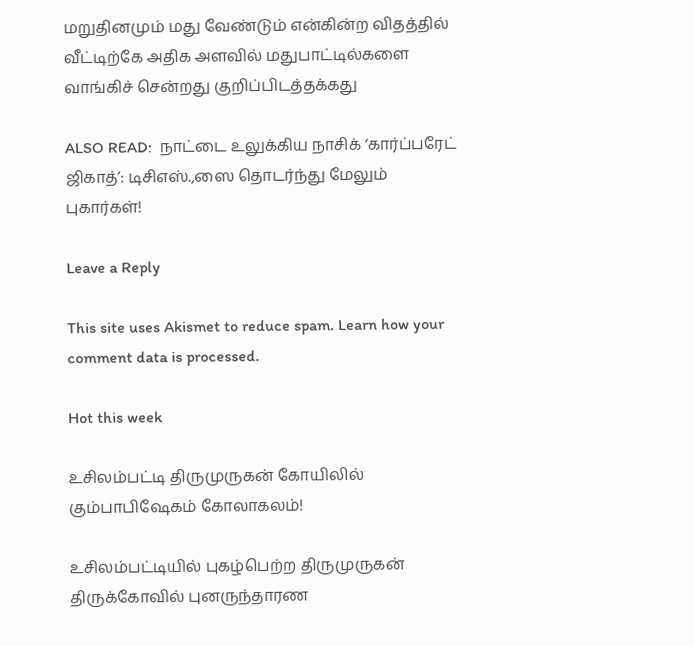மறுதினமும் மது வேண்டும் என்கின்ற விதத்தில் வீட்டிற்கே அதிக அளவில் மதுபாட்டில்களை வாங்கிச் சென்றது குறிப்பிடத்தக்கது

ALSO READ:  நாட்டை உலுக்கிய நாசிக் ‘கார்ப்பரேட் ஜிகாத்’: டிசிஎஸ்.,ஸை தொடர்ந்து மேலும் புகார்கள்!

Leave a Reply

This site uses Akismet to reduce spam. Learn how your comment data is processed.

Hot this week

உசிலம்பட்டி திருமுருகன் கோயிலில் கும்பாபிஷேகம் கோலாகலம்!

உசிலம்பட்டியில் புகழ்பெற்ற திருமுருகன் திருக்கோவில் புனருந்தாரண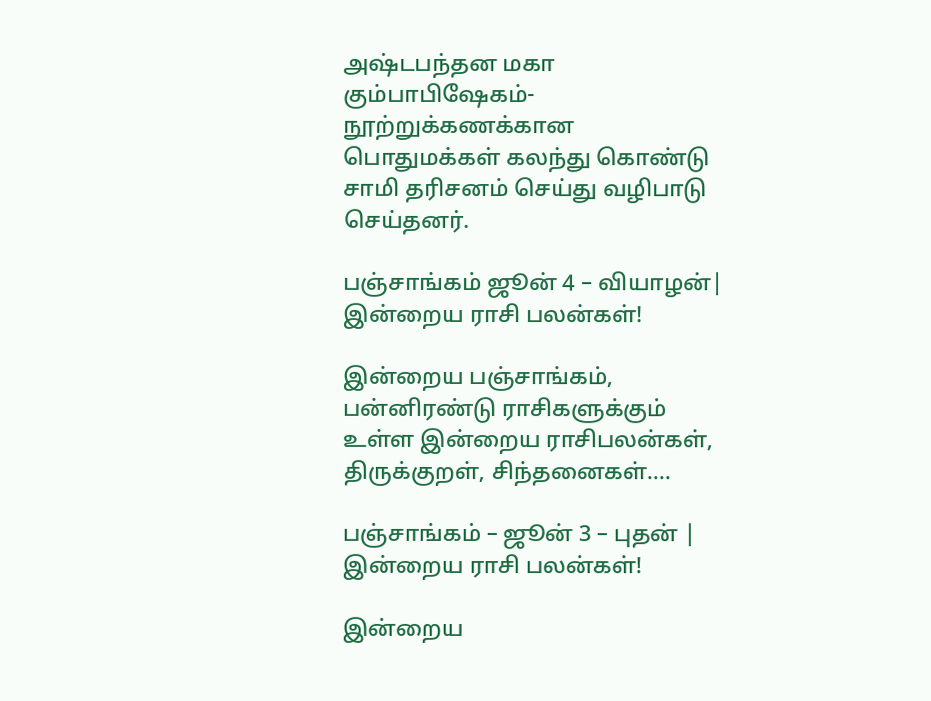அஷ்டபந்தன மகா கும்பாபிஷேகம்-நூற்றுக்கணக்கான பொதுமக்கள் கலந்து கொண்டு சாமி தரிசனம் செய்து வழிபாடு செய்தனர்.

பஞ்சாங்கம் ஜூன் 4 – வியாழன்| இன்றைய ராசி பலன்கள்!

இன்றைய பஞ்சாங்கம், பன்னிரண்டு ராசிகளுக்கும் உள்ள இன்றைய ராசிபலன்கள், திருக்குறள், சிந்தனைகள்....

பஞ்சாங்கம் – ஜூன் 3 – புதன் | இன்றைய ராசி பலன்கள்!

இன்றைய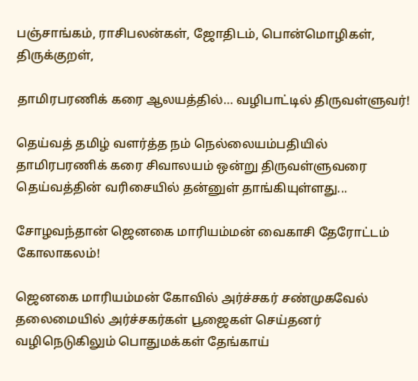பஞ்சாங்கம், ராசிபலன்கள், ஜோதிடம், பொன்மொழிகள், திருக்குறள்,

தாமிரபரணிக் கரை ஆலயத்தில்… வழிபாட்டில் திருவள்ளுவர்!

தெய்வத் தமிழ் வளர்த்த நம் நெல்லையம்பதியில் தாமிரபரணிக் கரை சிவாலயம் ஒன்று திருவள்ளுவரை தெய்வத்தின் வரிசையில் தன்னுள் தாங்கியுள்ளது...

சோழவந்தான் ஜெனகை மாரியம்மன் வைகாசி தேரோட்டம் கோலாகலம்!

ஜெனகை மாரியம்மன் கோவில் அர்ச்சகர் சண்முகவேல் தலைமையில் அர்ச்சகர்கள் பூஜைகள் செய்தனர் வழிநெடுகிலும் பொதுமக்கள் தேங்காய்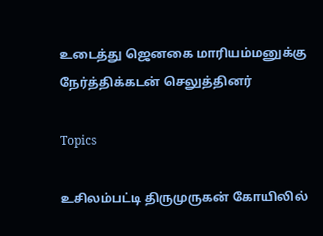உடைத்து ஜெனகை மாரியம்மனுக்கு நேர்த்திக்கடன் செலுத்தினர்

Topics

உசிலம்பட்டி திருமுருகன் கோயிலில்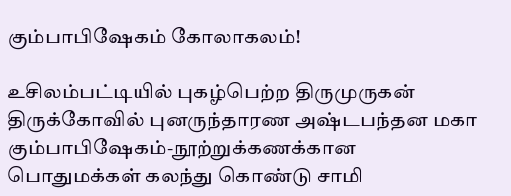கும்பாபிஷேகம் கோலாகலம்!

உசிலம்பட்டியில் புகழ்பெற்ற திருமுருகன் திருக்கோவில் புனருந்தாரண அஷ்டபந்தன மகா கும்பாபிஷேகம்-நூற்றுக்கணக்கான பொதுமக்கள் கலந்து கொண்டு சாமி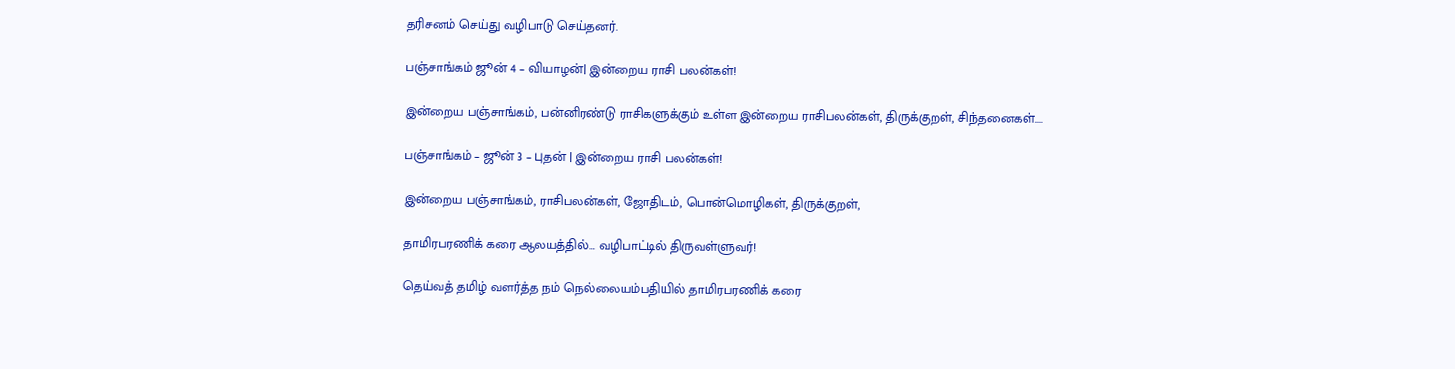தரிசனம் செய்து வழிபாடு செய்தனர்.

பஞ்சாங்கம் ஜூன் 4 – வியாழன்| இன்றைய ராசி பலன்கள்!

இன்றைய பஞ்சாங்கம், பன்னிரண்டு ராசிகளுக்கும் உள்ள இன்றைய ராசிபலன்கள், திருக்குறள், சிந்தனைகள்....

பஞ்சாங்கம் – ஜூன் 3 – புதன் | இன்றைய ராசி பலன்கள்!

இன்றைய பஞ்சாங்கம், ராசிபலன்கள், ஜோதிடம், பொன்மொழிகள், திருக்குறள்,

தாமிரபரணிக் கரை ஆலயத்தில்… வழிபாட்டில் திருவள்ளுவர்!

தெய்வத் தமிழ் வளர்த்த நம் நெல்லையம்பதியில் தாமிரபரணிக் கரை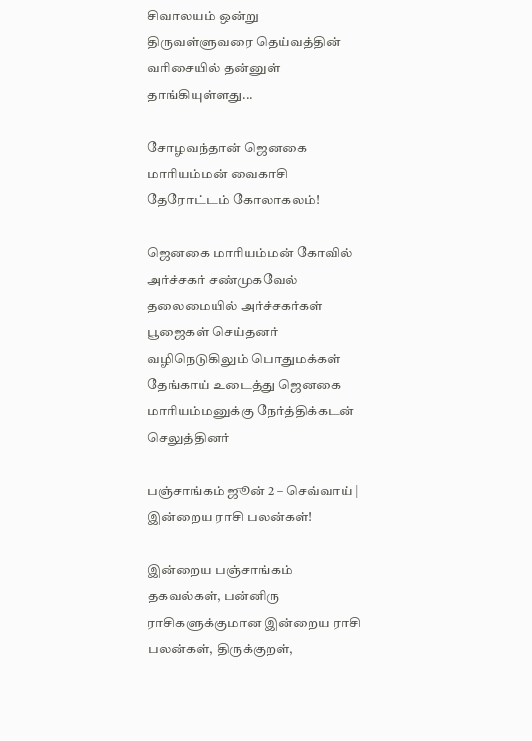சிவாலயம் ஒன்று திருவள்ளுவரை தெய்வத்தின் வரிசையில் தன்னுள் தாங்கியுள்ளது...

சோழவந்தான் ஜெனகை மாரியம்மன் வைகாசி தேரோட்டம் கோலாகலம்!

ஜெனகை மாரியம்மன் கோவில் அர்ச்சகர் சண்முகவேல் தலைமையில் அர்ச்சகர்கள் பூஜைகள் செய்தனர் வழிநெடுகிலும் பொதுமக்கள் தேங்காய் உடைத்து ஜெனகை மாரியம்மனுக்கு நேர்த்திக்கடன் செலுத்தினர்

பஞ்சாங்கம் ஜூன் 2 – செவ்வாய் | இன்றைய ராசி பலன்கள்!

இன்றைய பஞ்சாங்கம் தகவல்கள், பன்னிரு ராசிகளுக்குமான இன்றைய ராசி பலன்கள், திருக்குறள்,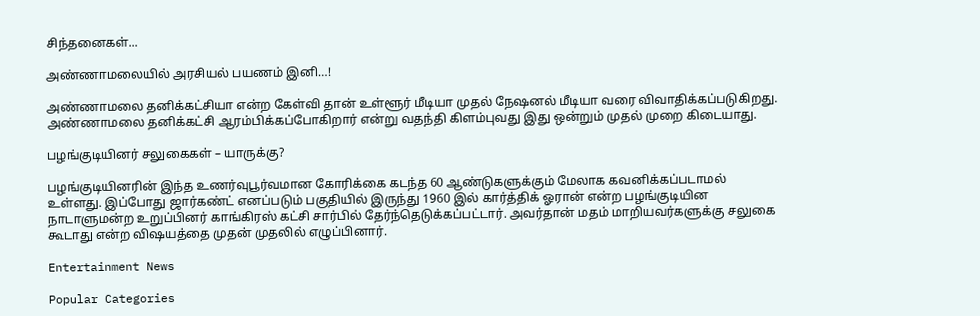சிந்தனைகள்...

அண்ணாமலையில் அரசியல் பயணம் இனி…!

அண்ணாமலை தனிக்கட்சியா என்ற கேள்வி தான் உள்ளூர் மீடியா முதல் நேஷனல் மீடியா வரை விவாதிக்கப்படுகிறது. அண்ணாமலை தனிக்கட்சி ஆரம்பிக்கப்போகிறார் என்று வதந்தி கிளம்புவது இது ஒன்றும் முதல் முறை கிடையாது.

பழங்குடியினர் சலுகைகள் – யாருக்கு?

பழங்குடியினரின் இந்த உணர்வுபூர்வமான கோரிக்கை கடந்த 60 ஆண்டுகளுக்கும் மேலாக கவனிக்கப்படாமல் உள்ளது. இப்போது ஜார்கண்ட் எனப்படும் பகுதியில் இருந்து 1960 இல் கார்த்திக் ஓரான் என்ற பழங்குடியின நாடாளுமன்ற உறுப்பினர் காங்கிரஸ் கட்சி சார்பில் தேர்ந்தெடுக்கப்பட்டார். அவர்தான் மதம் மாறியவர்களுக்கு சலுகை கூடாது என்ற விஷயத்தை முதன் முதலில் எழுப்பினார்.

Entertainment News

Popular Categories